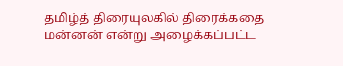தமிழ்த் திரையுலகில் திரைக்கதை மன்னன் என்று அழைக்கப்பட்ட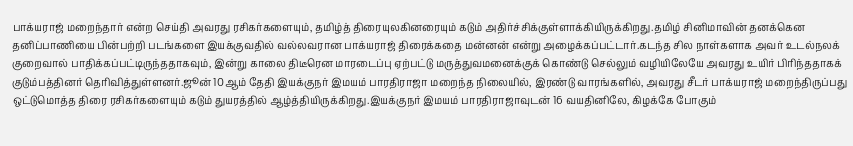பாக்யராஜ் மறைந்தார் என்ற செய்தி அவரது ரசிகர்களையும், தமிழ்த் திரையுலகினரையும் கடும் அதிர்ச்சிக்குள்ளாக்கியிருக்கிறது.தமிழ் சினிமாவின் தனக்கென தனிப்பாணியை பின்பற்றி படங்களை இயக்குவதில் வல்லவரான பாக்யராஜ் திரைக்கதை மன்னன் என்று அழைக்கப்பட்டார்.கடந்த சில நாள்களாக அவர் உடல்நலக் குறைவால் பாதிக்கப்பட்டிருந்ததாகவும், இன்று காலை திடீரென மாரடைப்பு ஏற்பட்டு மருத்துவமனைக்குக் கொண்டு செல்லும் வழியிலேயே அவரது உயிர் பிரிந்ததாகக் குடும்பத்தினர் தெரிவித்துள்ளனர்.ஜூன் 10ஆம் தேதி இயக்குநர் இமயம் பாரதிராஜா மறைந்த நிலையில், இரண்டு வாரங்களில், அவரது சீடர் பாக்யராஜ் மறைந்திருப்பது ஒட்டுமொத்த திரை ரசிகர்களையும் கடும் துயரத்தில் ஆழ்த்தியிருக்கிறது.இயக்குநர் இமயம் பாரதிராஜாவுடன் 16 வயதினிலே, கிழக்கே போகும்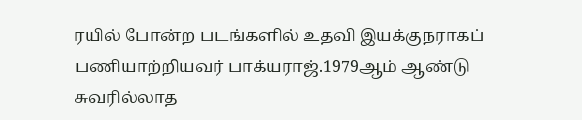ரயில் போன்ற படங்களில் உதவி இயக்குநராகப் பணியாற்றியவர் பாக்யராஜ்.1979ஆம் ஆண்டு சுவரில்லாத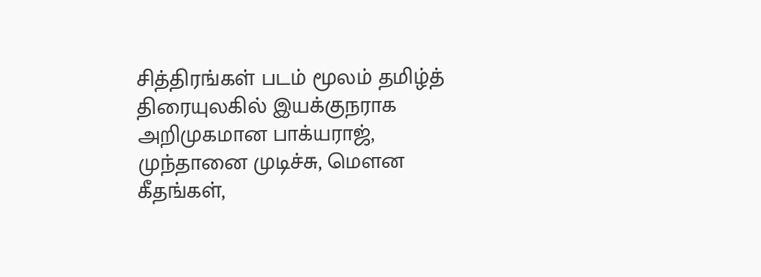சித்திரங்கள் படம் மூலம் தமிழ்த் திரையுலகில் இயக்குநராக அறிமுகமான பாக்யராஜ், முந்தானை முடிச்சு, மௌன கீதங்கள்,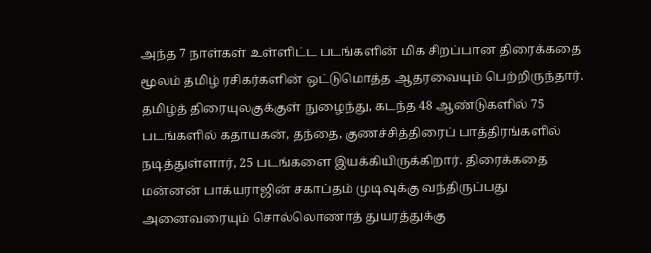அந்த 7 நாள்கள் உள்ளிட்ட படங்களின் மிக சிறப்பான திரைக்கதை மூலம் தமிழ் ரசிகர்களின் ஒட்டுமொத்த ஆதரவையும் பெற்றிருந்தார். தமிழ்த் திரையுலகுக்குள் நுழைந்து, கடந்த 48 ஆண்டுகளில் 75 படங்களில் கதாயகன், தந்தை, குணச்சித்திரைப் பாத்திரங்களில் நடித்துள்ளார், 25 படங்களை இயக்கியிருக்கிறார். திரைக்கதை மன்னன் பாக்யராஜின் சகாப்தம் முடிவுக்கு வந்திருப்பது அனைவரையும் சொல்லொணாத் துயரத்துக்கு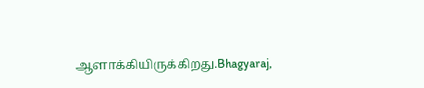ஆளாக்கியிருக்கிறது.Bhagyaraj,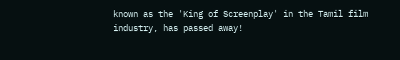known as the 'King of Screenplay' in the Tamil film industry, has passed away!